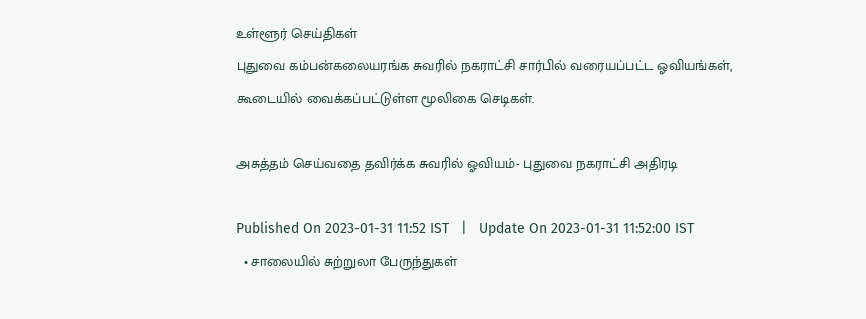உள்ளூர் செய்திகள்
புதுவை கம்பன்கலையரங்க சுவரில் நகராட்சி சார்பில் வரையப்பட்ட ஓவியங்கள், கூடையில் வைக்கப்பட்டுள்ள மூலிகை செடிகள்.

அசுத்தம் செய்வதை தவிர்க்க சுவரில் ஓவியம்- புதுவை நகராட்சி அதிரடி

Published On 2023-01-31 11:52 IST   |   Update On 2023-01-31 11:52:00 IST
  • சாலையில் சுற்றுலா பேருந்துகள்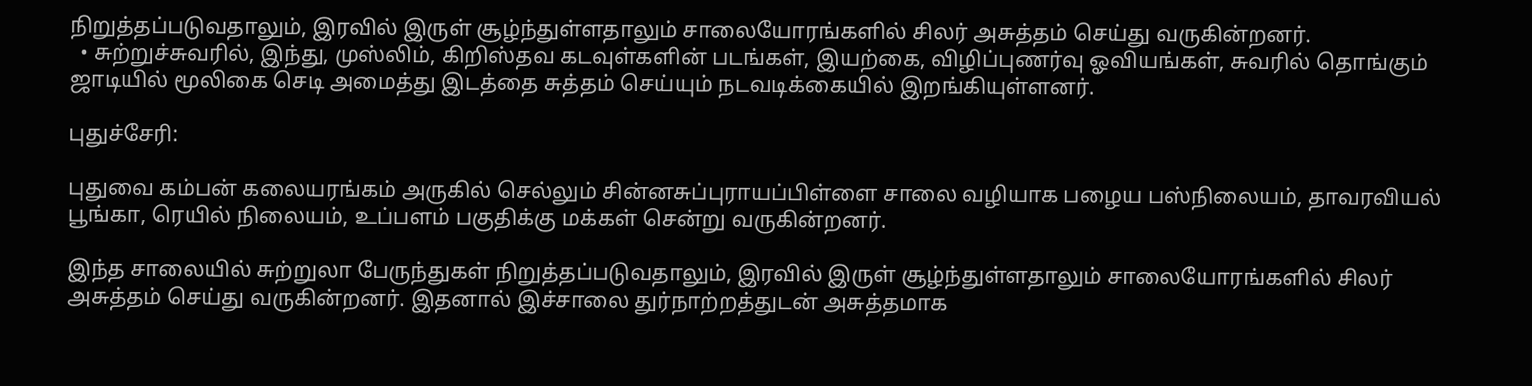நிறுத்தப்படுவதாலும், இரவில் இருள் சூழ்ந்துள்ளதாலும் சாலையோரங்களில் சிலர் அசுத்தம் செய்து வருகின்றனர்.
  • சுற்றுச்சுவரில், இந்து, முஸ்லிம், கிறிஸ்தவ கடவுள்களின் படங்கள், இயற்கை, விழிப்புணர்வு ஓவியங்கள், சுவரில் தொங்கும் ஜாடியில் மூலிகை செடி அமைத்து இடத்தை சுத்தம் செய்யும் நடவடிக்கையில் இறங்கியுள்ளனர்.

புதுச்சேரி:

புதுவை கம்பன் கலையரங்கம் அருகில் செல்லும் சின்னசுப்புராயப்பிள்ளை சாலை வழியாக பழைய பஸ்நிலையம், தாவரவியல் பூங்கா, ரெயில் நிலையம், உப்பளம் பகுதிக்கு மக்கள் சென்று வருகின்றனர்.

இந்த சாலையில் சுற்றுலா பேருந்துகள் நிறுத்தப்படுவதாலும், இரவில் இருள் சூழ்ந்துள்ளதாலும் சாலையோரங்களில் சிலர் அசுத்தம் செய்து வருகின்றனர். இதனால் இச்சாலை துர்நாற்றத்துடன் அசுத்தமாக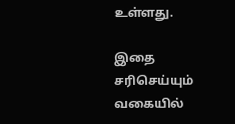உள்ளது.

இதை சரிசெய்யும் வகையில்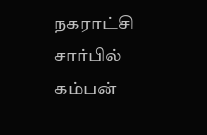நகராட்சி சார்பில் கம்பன்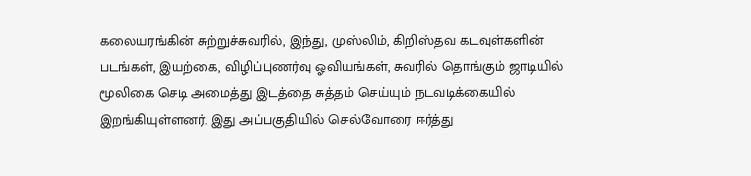கலையரங்கின் சுற்றுச்சுவரில், இந்து, முஸ்லிம், கிறிஸ்தவ கடவுள்களின் படங்கள், இயற்கை, விழிப்புணர்வு ஓவியங்கள், சுவரில் தொங்கும் ஜாடியில் மூலிகை செடி அமைத்து இடத்தை சுத்தம் செய்யும் நடவடிக்கையில் இறங்கியுள்ளனர். இது அப்பகுதியில் செல்வோரை ஈர்த்து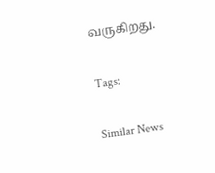வருகிறது.

Tags:

Similar News